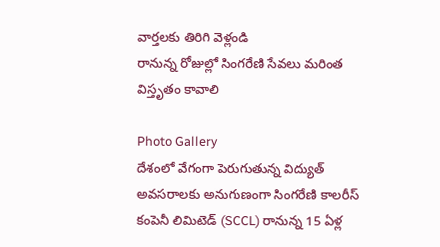వార్తలకు తిరిగి వెళ్లండి
రానున్న రోజుల్లో సింగరేణి సేవలు మరింత విస్తృతం కావాలి

Photo Gallery
దేశంలో వేగంగా పెరుగుతున్న విద్యుత్ అవసరాలకు అనుగుణంగా సింగరేణి కాలరీస్ కంపెనీ లిమిటెడ్ (SCCL) రానున్న 15 ఏళ్ల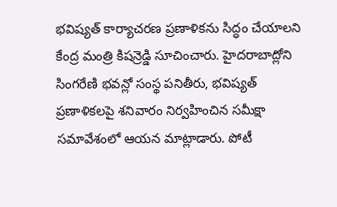భవిష్యత్ కార్యాచరణ ప్రణాళికను సిద్ధం చేయాలని కేంద్ర మంత్రి కిషన్రెడ్డి సూచించారు. హైదరాబాద్లోని సింగరేణి భవన్లో సంస్థ పనితీరు, భవిష్యత్ ప్రణాళికలపై శనివారం నిర్వహించిన సమీక్షా సమావేశంలో ఆయన మాట్లాడారు. పోటీ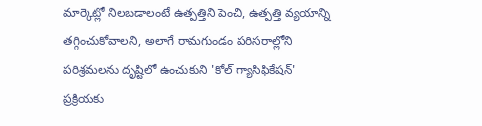మార్కెట్లో నిలబడాలంటే ఉత్పత్తిని పెంచి, ఉత్పత్తి వ్యయాన్ని తగ్గించుకోవాలని, అలాగే రామగుండం పరిసరాల్లోని పరిశ్రమలను దృష్టిలో ఉంచుకుని 'కోల్ గ్యాసిఫికేషన్' ప్రక్రియకు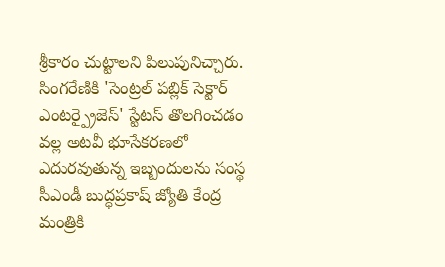శ్రీకారం చుట్టాలని పిలుపునిచ్చారు.
సింగరేణికి 'సెంట్రల్ పబ్లిక్ సెక్టార్ ఎంటర్ప్రైజెస్' స్టేటస్ తొలగించడం వల్ల అటవీ భూసేకరణలో ఎదురవుతున్న ఇబ్బందులను సంస్థ సీఎండీ బుద్ధప్రకాష్ జ్యోతి కేంద్ర మంత్రికి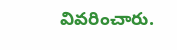వివరించారు.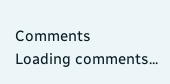Comments
Loading comments...